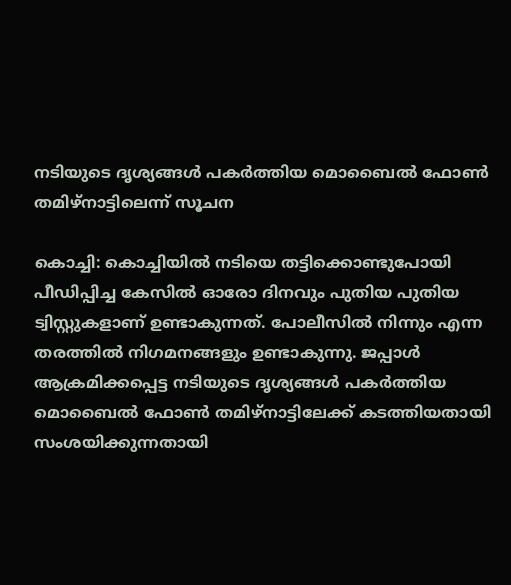നടിയുടെ ദൃശ്യങ്ങള്‍ പകര്‍ത്തിയ മൊബൈല്‍ ഫോണ്‍ തമിഴ്നാട്ടിലെന്ന് സൂചന

കൊച്ചി: കൊച്ചിയിൽ നടിയെ തട്ടിക്കൊണ്ടുപോയി പീഡിപ്പിച്ച കേസിൽ ഓരോ ദിനവും പുതിയ പുതിയ ട്വിസ്റ്റുകളാണ് ഉണ്ടാകുന്നത്. പോലീസിൽ നിന്നും എന്ന തരത്തിൽ നിഗമനങ്ങളും ഉണ്ടാകുന്നു. ജപ്പാൾ  ആക്രമിക്കപ്പെട്ട നടിയുടെ ദൃശ്യങ്ങള്‍ പകര്‍ത്തിയ മൊബൈല്‍ ഫോണ്‍ തമിഴ്നാട്ടിലേക്ക് കടത്തിയതായി സംശയിക്കുന്നതായി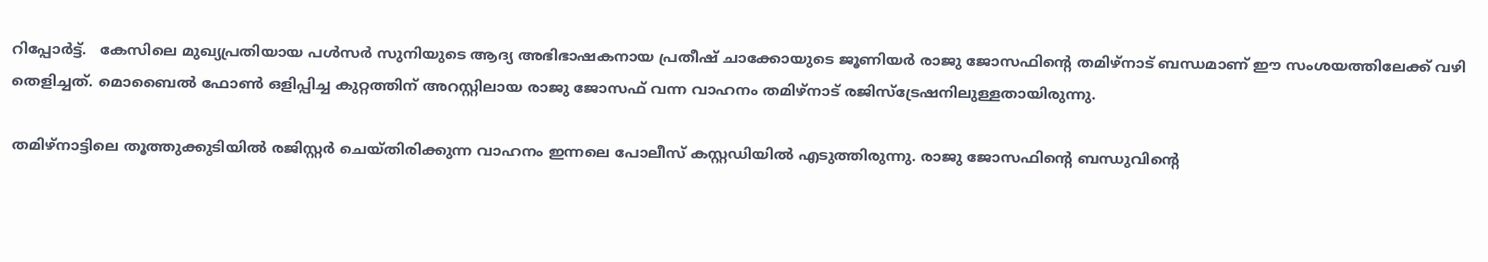റിപ്പോർട്ട്.   കേസിലെ മുഖ്യപ്രതിയായ പള്‍സര്‍ സുനിയുടെ ആദ്യ അഭിഭാഷകനായ പ്രതീഷ് ചാക്കോയുടെ ജൂണിയര്‍ രാജു ജോസഫിന്റെ തമിഴ്നാട് ബന്ധമാണ് ഈ സംശയത്തിലേക്ക് വഴി തെളിച്ചത്. മൊബൈല്‍ ഫോണ്‍ ഒളിപ്പിച്ച കുറ്റത്തിന് അറസ്റ്റിലായ രാജു ജോസഫ് വന്ന വാഹനം തമിഴ്നാട് രജിസ്ട്രേഷനിലുള്ളതായിരുന്നു.

തമിഴ്നാട്ടിലെ തൂത്തുക്കുടിയില്‍ രജിസ്റ്റര്‍ ചെയ്തിരിക്കുന്ന വാഹനം ഇന്നലെ പോലീസ് കസ്റ്റഡിയില്‍ എടുത്തിരുന്നു. രാജു ജോസഫിന്റെ ബന്ധുവിന്റെ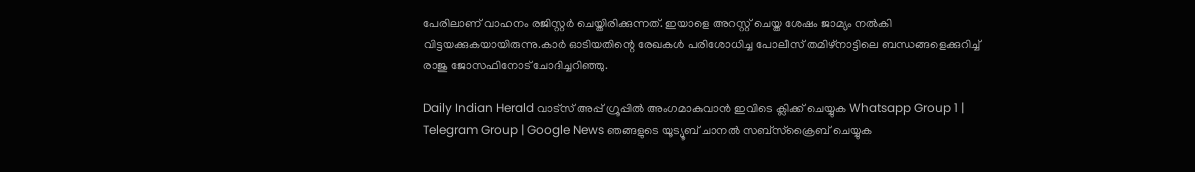പേരിലാണ് വാഹനം രജിസ്റ്റര്‍ ചെയ്തിരിക്കുന്നത്. ഇയാളെ അറസ്റ്റ് ചെയ്ത ശേഷം ജാമ്യം നല്‍കി വിട്ടയക്കുകയായിരുന്നു.കാര്‍ ഓടിയതിന്റെ രേഖകള്‍ പരിശോധിച്ച പോലീസ് തമിഴ്നാട്ടിലെ ബന്ധങ്ങളെക്കുറിച്ച്‌ രാജു ജോസഫിനോട് ചോദിച്ചറിഞ്ഞു.

Daily Indian Herald വാട്സ് അപ്പ് ഗ്രൂപ്പിൽ അംഗമാകുവാൻ ഇവിടെ ക്ലിക്ക് ചെയ്യുക Whatsapp Group 1 | Telegram Group | Google News ഞങ്ങളുടെ യൂട്യൂബ് ചാനൽ സബ്സ്ക്രൈബ് ചെയ്യുക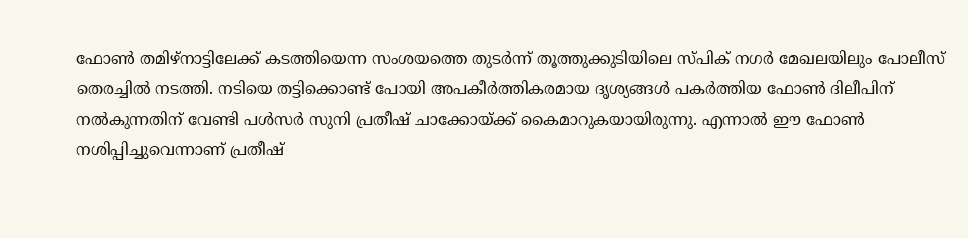ഫോണ്‍ തമിഴ്നാട്ടിലേക്ക് കടത്തിയെന്ന സംശയത്തെ തുടര്‍ന്ന് തൂത്തുക്കുടിയിലെ സ്പിക് നഗര്‍ മേഖലയിലും പോലീസ് തെരച്ചില്‍ നടത്തി. നടിയെ തട്ടിക്കൊണ്ട് പോയി അപകീര്‍ത്തികരമായ ദൃശ്യങ്ങള്‍ പകര്‍ത്തിയ ഫോണ്‍ ദിലീപിന് നല്‍കുന്നതിന് വേണ്ടി പള്‍സര്‍ സുനി പ്രതീഷ് ചാക്കോയ്ക്ക് കൈമാറുകയായിരുന്നു. എന്നാല്‍ ഈ ഫോണ്‍ നശിപ്പിച്ചുവെന്നാണ് പ്രതീഷ്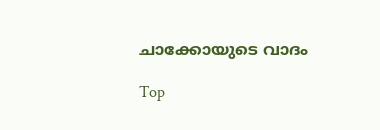ചാക്കോയുടെ വാദം

Top